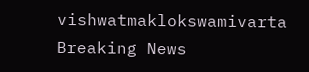vishwatmaklokswamivarta
Breaking News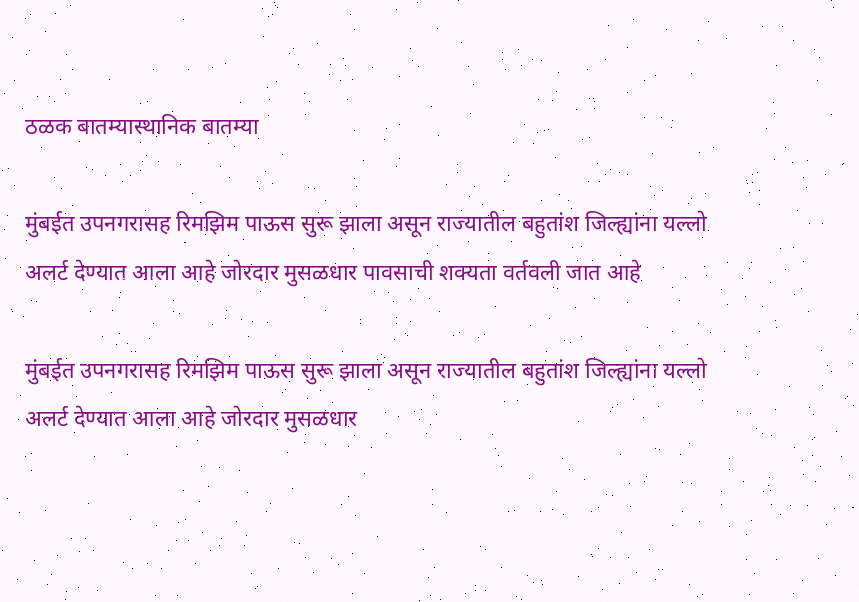ठळक बातम्यास्थानिक बातम्या

मुंबईत उपनगरासह रिमझिम पाऊस सुरू झाला असून राज्यातील बहुतांश जिल्ह्यांना यल्लो अलर्ट देण्यात आला आहे जोरदार मुसळधार पावसाची शक्यता वर्तवली जात आहे

मुंबईत उपनगरासह रिमझिम पाऊस सुरू झाला असून राज्यातील बहुतांश जिल्ह्यांना यल्लो अलर्ट देण्यात आला आहे जोरदार मुसळधार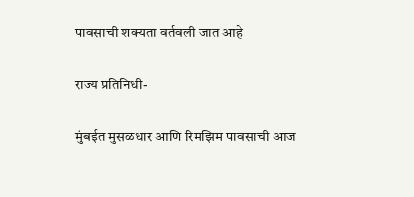पावसाची शक्यता वर्तवली जात आहे

राज्य प्रतिनिधी-

मुंबईत मुसळधार आणि रिमझिम पावसाची आज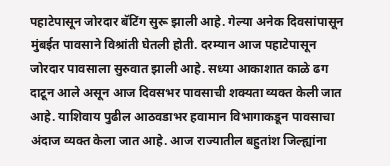पहाटेपासून जोरदार बॅटिंग सुरू झाली आहे. गेल्या अनेक दिवसांपासून मुंबईत पावसाने विश्रांती घेतली होती. दरम्यान आज पहाटेपासून जोरदार पावसाला सुरुवात झाली आहे. सध्या आकाशात काळे ढग दाटून आले असून आज दिवसभर पावसाची शक्यता व्यक्त केली जात आहे. याशिवाय पुढील आठवडाभर हवामान विभागाकडून पावसाचा अंदाज व्यक्त केला जात आहे. आज राज्यातील बहुतांश जिल्ह्यांना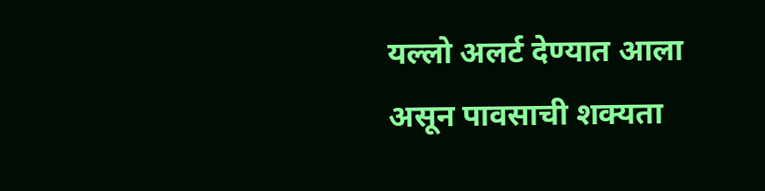यल्लो अलर्ट देण्यात आला असून पावसाची शक्यता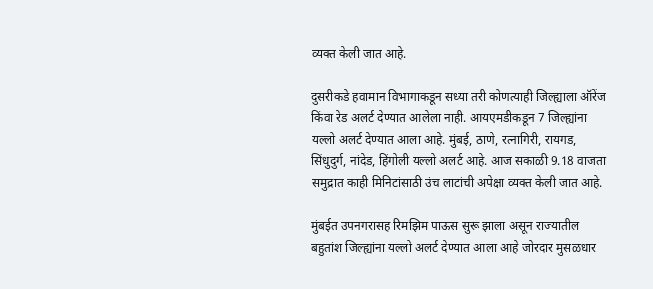व्यक्त केली जात आहे.

दुसरीकडे हवामान विभागाकडून सध्या तरी कोणत्याही जिल्ह्याला ऑरेंज किंवा रेड अलर्ट देण्यात आलेला नाही. आयएमडीकडून 7 जिल्ह्यांना यल्लो अलर्ट देण्यात आला आहे. मुंबई, ठाणे, रत्नागिरी, रायगड, सिंधुदुर्ग, नांदेड, हिंगोली यल्लो अलर्ट आहे. आज सकाळी 9.18 वाजता समुद्रात काही मिनिटांसाठी उंच लाटांची अपेक्षा व्यक्त केली जात आहे.

मुंबईत उपनगरासह रिमझिम पाऊस सुरू झाला असून राज्यातील बहुतांश जिल्ह्यांना यल्लो अलर्ट देण्यात आला आहे जोरदार मुसळधार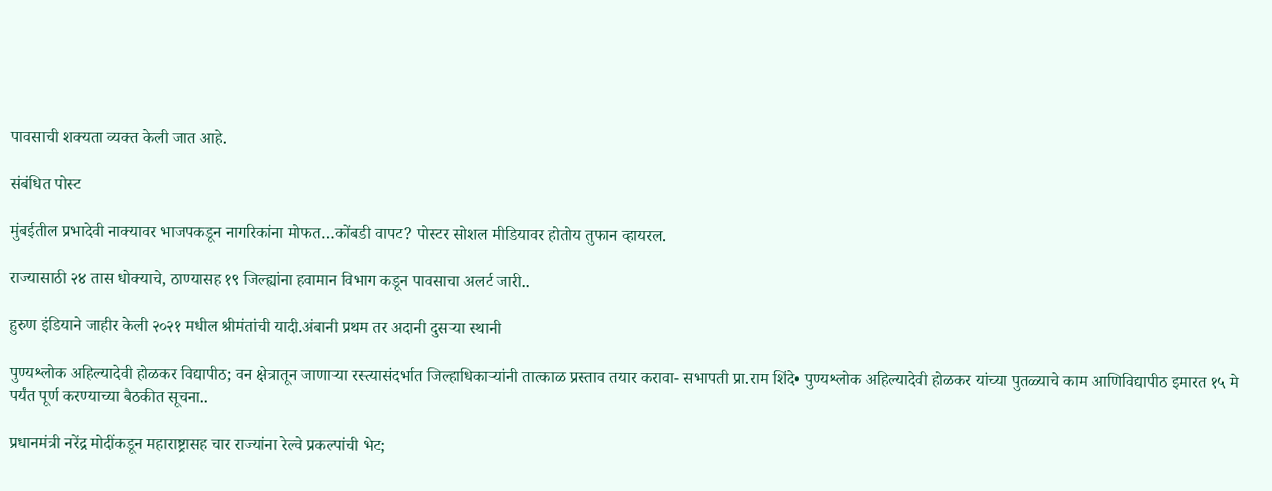पावसाची शक्यता व्यक्त केली जात आहे.

संबंधित पोस्ट

मुंबईतील प्रभादेवी नाक्यावर भाजपकडून नागरिकांना मोफत…कोंबडी वापट? पोस्टर सोशल मीडियावर होतोय तुफान व्हायरल.

राज्यासाठी २४ तास धोक्याचे, ठाण्यासह १९ जिल्ह्यांना हवामान विभाग कडून पावसाचा अलर्ट जारी..

हुरुण इंडियाने जाहीर केली २०२१ मधील श्रीमंतांची यादी.अंबानी प्रथम तर अदानी दुसऱ्या स्थानी

पुण्यश्लोक अहिल्यादेवी होळकर विद्यापीठ; वन क्षेत्रातून जाणाऱ्या रस्त्यासंदर्भात जिल्हाधिकाऱ्यांनी तात्काळ प्रस्ताव तयार करावा- सभापती प्रा.राम शिंदे• पुण्यश्लोक अहिल्यादेवी होळकर यांच्या पुतळ्याचे काम आणिविद्यापीठ इमारत १५ मे पर्यंत पूर्ण करण्याच्या बैठकीत सूचना..

प्रधानमंत्री नरेंद्र मोदींकडून महाराष्ट्रासह चार राज्यांना रेल्वे प्रकल्पांची भेट;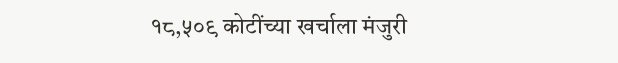१८,५०९ कोटींच्या खर्चाला मंजुरी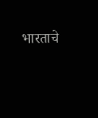भारताचे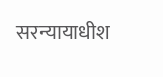सरन्यायाधीश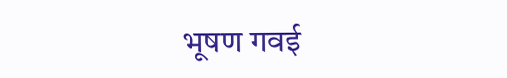भूषण गवई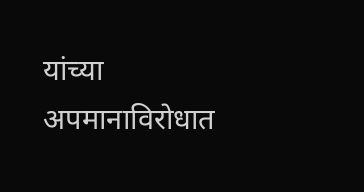यांच्या अपमानाविरोधात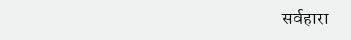सर्वहारा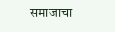समाजाचा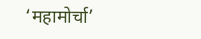‘महामोर्चा’